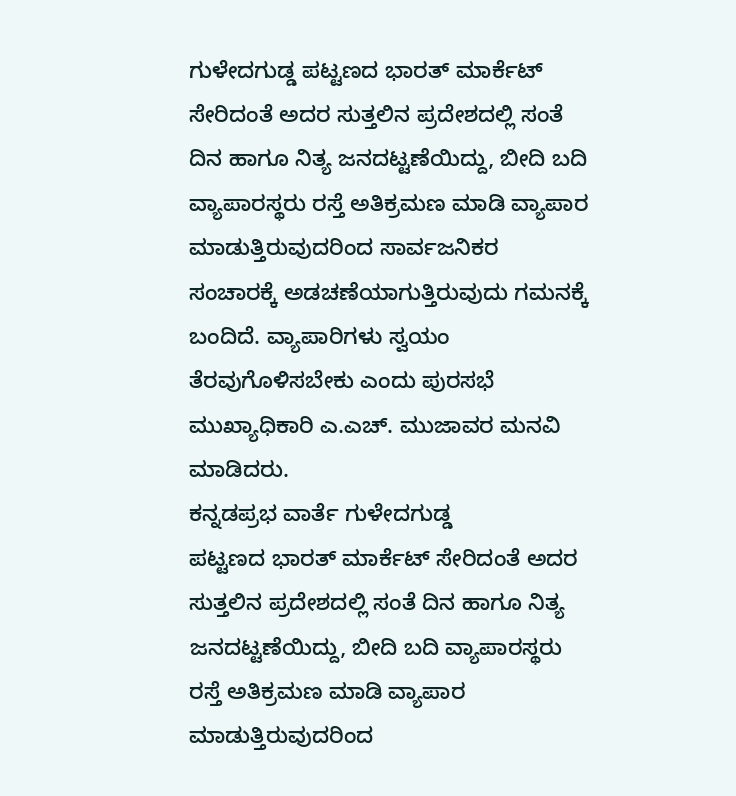ಗುಳೇದಗುಡ್ಡ ಪಟ್ಟಣದ ಭಾರತ್ ಮಾರ್ಕೆಟ್ ಸೇರಿದಂತೆ ಅದರ ಸುತ್ತಲಿನ ಪ್ರದೇಶದಲ್ಲಿ ಸಂತೆ ದಿನ ಹಾಗೂ ನಿತ್ಯ ಜನದಟ್ಟಣೆಯಿದ್ದು, ಬೀದಿ ಬದಿ ವ್ಯಾಪಾರಸ್ಥರು ರಸ್ತೆ ಅತಿಕ್ರಮಣ ಮಾಡಿ ವ್ಯಾಪಾರ ಮಾಡುತ್ತಿರುವುದರಿಂದ ಸಾರ್ವಜನಿಕರ ಸಂಚಾರಕ್ಕೆ ಅಡಚಣೆಯಾಗುತ್ತಿರುವುದು ಗಮನಕ್ಕೆ ಬಂದಿದೆ. ವ್ಯಾಪಾರಿಗಳು ಸ್ವಯಂ ತೆರವುಗೊಳಿಸಬೇಕು ಎಂದು ಪುರಸಭೆ ಮುಖ್ಯಾಧಿಕಾರಿ ಎ.ಎಚ್. ಮುಜಾವರ ಮನವಿ ಮಾಡಿದರು.
ಕನ್ನಡಪ್ರಭ ವಾರ್ತೆ ಗುಳೇದಗುಡ್ಡ
ಪಟ್ಟಣದ ಭಾರತ್ ಮಾರ್ಕೆಟ್ ಸೇರಿದಂತೆ ಅದರ ಸುತ್ತಲಿನ ಪ್ರದೇಶದಲ್ಲಿ ಸಂತೆ ದಿನ ಹಾಗೂ ನಿತ್ಯ ಜನದಟ್ಟಣೆಯಿದ್ದು, ಬೀದಿ ಬದಿ ವ್ಯಾಪಾರಸ್ಥರು ರಸ್ತೆ ಅತಿಕ್ರಮಣ ಮಾಡಿ ವ್ಯಾಪಾರ ಮಾಡುತ್ತಿರುವುದರಿಂದ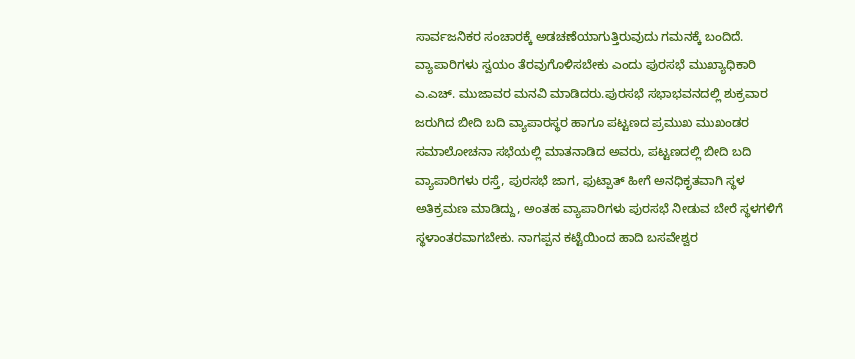ಸಾರ್ವಜನಿಕರ ಸಂಚಾರಕ್ಕೆ ಅಡಚಣೆಯಾಗುತ್ತಿರುವುದು ಗಮನಕ್ಕೆ ಬಂದಿದೆ. ವ್ಯಾಪಾರಿಗಳು ಸ್ವಯಂ ತೆರವುಗೊಳಿಸಬೇಕು ಎಂದು ಪುರಸಭೆ ಮುಖ್ಯಾಧಿಕಾರಿ ಎ.ಎಚ್. ಮುಜಾವರ ಮನವಿ ಮಾಡಿದರು.ಪುರಸಭೆ ಸಭಾಭವನದಲ್ಲಿ ಶುಕ್ರವಾರ ಜರುಗಿದ ಬೀದಿ ಬದಿ ವ್ಯಾಪಾರಸ್ಥರ ಹಾಗೂ ಪಟ್ಟಣದ ಪ್ರಮುಖ ಮುಖಂಡರ ಸಮಾಲೋಚನಾ ಸಭೆಯಲ್ಲಿ ಮಾತನಾಡಿದ ಅವರು, ಪಟ್ಟಣದಲ್ಲಿ ಬೀದಿ ಬದಿ ವ್ಯಾಪಾರಿಗಳು ರಸ್ತೆ, ಪುರಸಭೆ ಜಾಗ, ಫುಟ್ಪಾತ್ ಹೀಗೆ ಅನಧಿಕೃತವಾಗಿ ಸ್ಥಳ ಅತಿಕ್ರಮಣ ಮಾಡಿದ್ದು, ಅಂತಹ ವ್ಯಾಪಾರಿಗಳು ಪುರಸಭೆ ನೀಡುವ ಬೇರೆ ಸ್ಥಳಗಳಿಗೆ ಸ್ಥಳಾಂತರವಾಗಬೇಕು. ನಾಗಪ್ಪನ ಕಟ್ಟೆಯಿಂದ ಹಾದಿ ಬಸವೇಶ್ವರ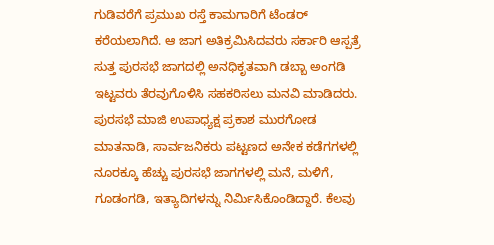ಗುಡಿವರೆಗೆ ಪ್ರಮುಖ ರಸ್ತೆ ಕಾಮಗಾರಿಗೆ ಟೆಂಡರ್ ಕರೆಯಲಾಗಿದೆ. ಆ ಜಾಗ ಅತಿಕ್ರಮಿಸಿದವರು ಸರ್ಕಾರಿ ಆಸ್ಪತ್ರೆ ಸುತ್ತ ಪುರಸಭೆ ಜಾಗದಲ್ಲಿ ಅನಧಿಕೃತವಾಗಿ ಡಬ್ಬಾ ಅಂಗಡಿ ಇಟ್ಟವರು ತೆರವುಗೊಳಿಸಿ ಸಹಕರಿಸಲು ಮನವಿ ಮಾಡಿದರು.
ಪುರಸಭೆ ಮಾಜಿ ಉಪಾಧ್ಯಕ್ಷ ಪ್ರಕಾಶ ಮುರಗೋಡ ಮಾತನಾಡಿ, ಸಾರ್ವಜನಿಕರು ಪಟ್ಟಣದ ಅನೇಕ ಕಡೆಗಗಳಲ್ಲಿ ನೂರಕ್ಕೂ ಹೆಚ್ಚು ಪುರಸಭೆ ಜಾಗಗಳಲ್ಲಿ ಮನೆ, ಮಳಿಗೆ, ಗೂಡಂಗಡಿ, ಇತ್ಯಾದಿಗಳನ್ನು ನಿರ್ಮಿಸಿಕೊಂಡಿದ್ದಾರೆ. ಕೆಲವು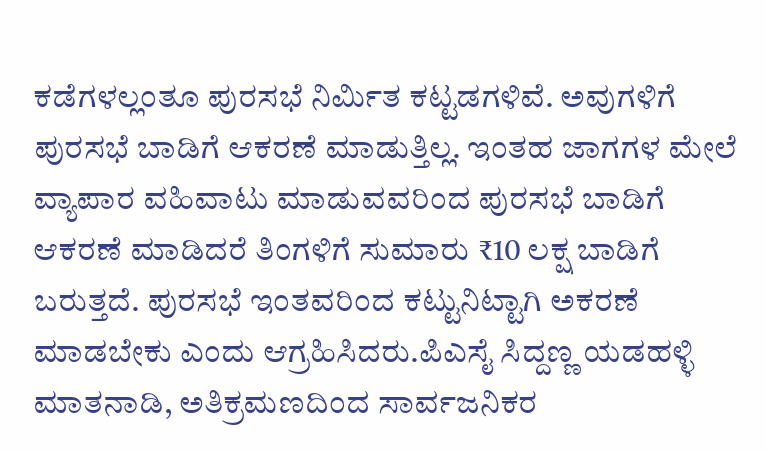ಕಡೆಗಳಲ್ಲಂತೂ ಪುರಸಭೆ ನಿರ್ಮಿತ ಕಟ್ಟಡಗಳಿವೆ. ಅವುಗಳಿಗೆ ಪುರಸಭೆ ಬಾಡಿಗೆ ಆಕರಣೆ ಮಾಡುತ್ತಿಲ್ಲ. ಇಂತಹ ಜಾಗಗಳ ಮೇಲೆ ವ್ಯಾಪಾರ ವಹಿವಾಟು ಮಾಡುವವರಿಂದ ಪುರಸಭೆ ಬಾಡಿಗೆ ಆಕರಣೆ ಮಾಡಿದರೆ ತಿಂಗಳಿಗೆ ಸುಮಾರು ₹10 ಲಕ್ಷ ಬಾಡಿಗೆ ಬರುತ್ತದೆ. ಪುರಸಭೆ ಇಂತವರಿಂದ ಕಟ್ಟುನಿಟ್ಟಾಗಿ ಅಕರಣೆ ಮಾಡಬೇಕು ಎಂದು ಆಗ್ರಹಿಸಿದರು.ಪಿಎಸೈ ಸಿದ್ದಣ್ಣ ಯಡಹಳ್ಳಿ ಮಾತನಾಡಿ, ಅತಿಕ್ರಮಣದಿಂದ ಸಾರ್ವಜನಿಕರ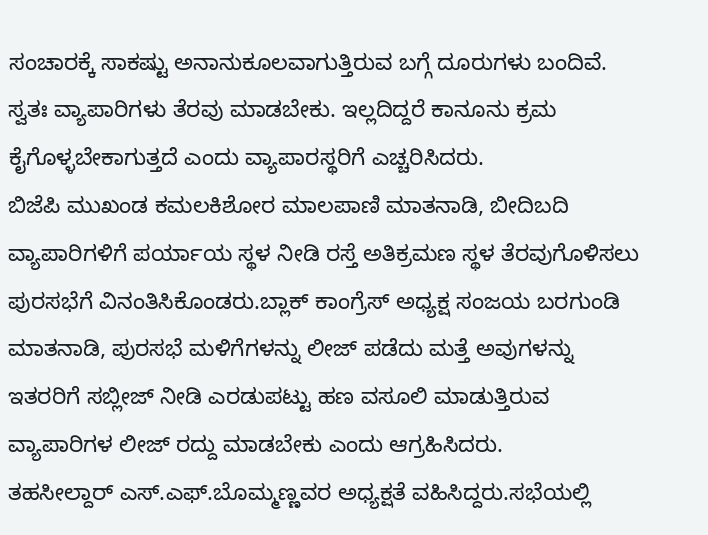ಸಂಚಾರಕ್ಕೆ ಸಾಕಷ್ಟು ಅನಾನುಕೂಲವಾಗುತ್ತಿರುವ ಬಗ್ಗೆ ದೂರುಗಳು ಬಂದಿವೆ. ಸ್ವತಃ ವ್ಯಾಪಾರಿಗಳು ತೆರವು ಮಾಡಬೇಕು. ಇಲ್ಲದಿದ್ದರೆ ಕಾನೂನು ಕ್ರಮ ಕೈಗೊಳ್ಳಬೇಕಾಗುತ್ತದೆ ಎಂದು ವ್ಯಾಪಾರಸ್ಥರಿಗೆ ಎಚ್ಚರಿಸಿದರು.
ಬಿಜೆಪಿ ಮುಖಂಡ ಕಮಲಕಿಶೋರ ಮಾಲಪಾಣಿ ಮಾತನಾಡಿ, ಬೀದಿಬದಿ ವ್ಯಾಪಾರಿಗಳಿಗೆ ಪರ್ಯಾಯ ಸ್ಥಳ ನೀಡಿ ರಸ್ತೆ ಅತಿಕ್ರಮಣ ಸ್ಥಳ ತೆರವುಗೊಳಿಸಲು ಪುರಸಭೆಗೆ ವಿನಂತಿಸಿಕೊಂಡರು.ಬ್ಲಾಕ್ ಕಾಂಗ್ರೆಸ್ ಅಧ್ಯಕ್ಷ ಸಂಜಯ ಬರಗುಂಡಿ ಮಾತನಾಡಿ, ಪುರಸಭೆ ಮಳಿಗೆಗಳನ್ನು ಲೀಜ್ ಪಡೆದು ಮತ್ತೆ ಅವುಗಳನ್ನು ಇತರರಿಗೆ ಸಬ್ಲೀಜ್ ನೀಡಿ ಎರಡುಪಟ್ಟು ಹಣ ವಸೂಲಿ ಮಾಡುತ್ತಿರುವ ವ್ಯಾಪಾರಿಗಳ ಲೀಜ್ ರದ್ದು ಮಾಡಬೇಕು ಎಂದು ಆಗ್ರಹಿಸಿದರು.
ತಹಸೀಲ್ದಾರ್ ಎಸ್.ಎಫ್.ಬೊಮ್ಮಣ್ಣವರ ಅಧ್ಯಕ್ಷತೆ ವಹಿಸಿದ್ದರು.ಸಭೆಯಲ್ಲಿ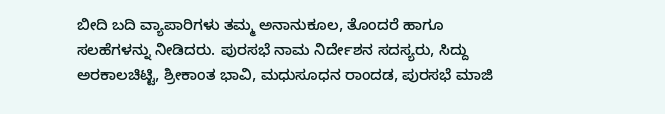ಬೀದಿ ಬದಿ ವ್ಯಾಪಾರಿಗಳು ತಮ್ಮ ಅನಾನುಕೂಲ, ತೊಂದರೆ ಹಾಗೂ ಸಲಹೆಗಳನ್ನು ನೀಡಿದರು. ಪುರಸಭೆ ನಾಮ ನಿರ್ದೇಶನ ಸದಸ್ಯರು, ಸಿದ್ದು ಅರಕಾಲಚಿಟ್ಟಿ, ಶ್ರೀಕಾಂತ ಭಾವಿ, ಮಧುಸೂಧನ ರಾಂದಡ, ಪುರಸಭೆ ಮಾಜಿ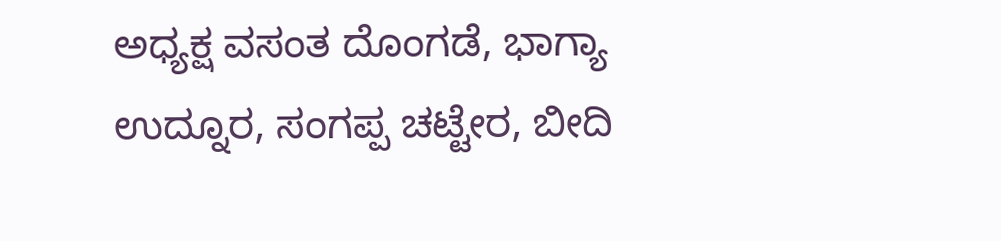ಅಧ್ಯಕ್ಷ ವಸಂತ ದೊಂಗಡೆ, ಭಾಗ್ಯಾ ಉದ್ನೂರ, ಸಂಗಪ್ಪ ಚಟ್ಟೇರ, ಬೀದಿ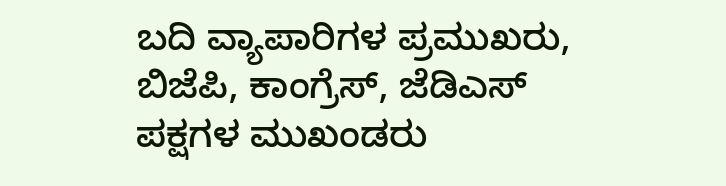ಬದಿ ವ್ಯಾಪಾರಿಗಳ ಪ್ರಮುಖರು, ಬಿಜೆಪಿ, ಕಾಂಗ್ರೆಸ್, ಜೆಡಿಎಸ್ ಪಕ್ಷಗಳ ಮುಖಂಡರು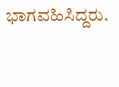ಭಾಗವಹಿಸಿದ್ದರು.